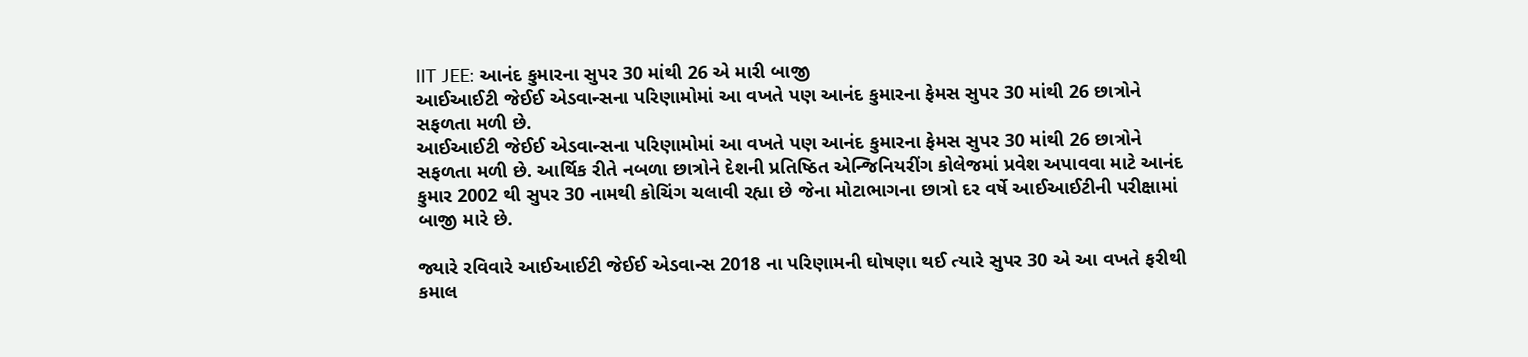IIT JEE: આનંદ કુમારના સુપર 30 માંથી 26 એ મારી બાજી
આઈઆઈટી જેઈઈ એડવાન્સના પરિણામોમાં આ વખતે પણ આનંદ કુમારના ફેમસ સુપર 30 માંથી 26 છાત્રોને સફળતા મળી છે.
આઈઆઈટી જેઈઈ એડવાન્સના પરિણામોમાં આ વખતે પણ આનંદ કુમારના ફેમસ સુપર 30 માંથી 26 છાત્રોને સફળતા મળી છે. આર્થિક રીતે નબળા છાત્રોને દેશની પ્રતિષ્ઠિત એન્જિનિયરીંગ કોલેજમાં પ્રવેશ અપાવવા માટે આનંદ કુમાર 2002 થી સુપર 30 નામથી કોચિંગ ચલાવી રહ્યા છે જેના મોટાભાગના છાત્રો દર વર્ષે આઈઆઈટીની પરીક્ષામાં બાજી મારે છે.

જ્યારે રવિવારે આઈઆઈટી જેઈઈ એડવાન્સ 2018 ના પરિણામની ઘોષણા થઈ ત્યારે સુપર 30 એ આ વખતે ફરીથી કમાલ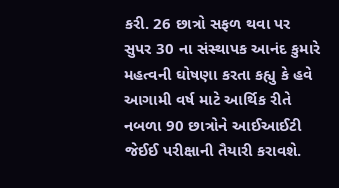કરી. 26 છાત્રો સફળ થવા પર સુપર 30 ના સંસ્થાપક આનંદ કુમારે મહત્વની ઘોષણા કરતા કહ્યુ કે હવે આગામી વર્ષ માટે આર્થિક રીતે નબળા 90 છાત્રોને આઈઆઈટી જેઈઈ પરીક્ષાની તૈયારી કરાવશે.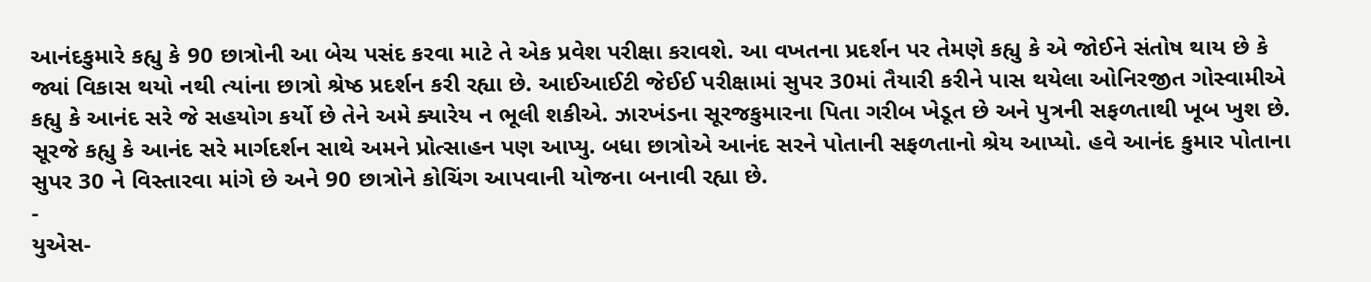આનંદકુમારે કહ્યુ કે 90 છાત્રોની આ બેચ પસંદ કરવા માટે તે એક પ્રવેશ પરીક્ષા કરાવશે. આ વખતના પ્રદર્શન પર તેમણે કહ્યુ કે એ જોઈને સંતોષ થાય છે કે જ્યાં વિકાસ થયો નથી ત્યાંના છાત્રો શ્રેષ્ઠ પ્રદર્શન કરી રહ્યા છે. આઈઆઈટી જેઈઈ પરીક્ષામાં સુપર 30માં તૈયારી કરીને પાસ થયેલા ઓનિરજીત ગોસ્વામીએ કહ્યુ કે આનંદ સરે જે સહયોગ કર્યો છે તેને અમે ક્યારેય ન ભૂલી શકીએ. ઝારખંડના સૂરજકુમારના પિતા ગરીબ ખેડૂત છે અને પુત્રની સફળતાથી ખૂબ ખુશ છે.
સૂરજે કહ્યુ કે આનંદ સરે માર્ગદર્શન સાથે અમને પ્રોત્સાહન પણ આપ્યુ. બધા છાત્રોએ આનંદ સરને પોતાની સફળતાનો શ્રેય આપ્યો. હવે આનંદ કુમાર પોતાના સુપર 30 ને વિસ્તારવા માંગે છે અને 90 છાત્રોને કોચિંગ આપવાની યોજના બનાવી રહ્યા છે.
-
યુએસ-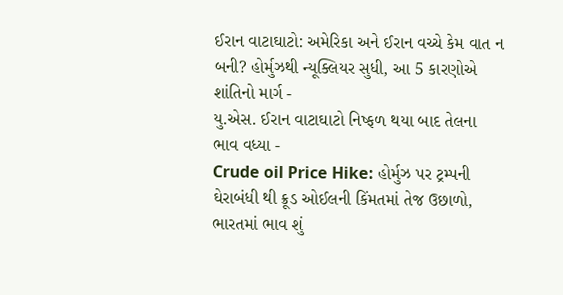ઈરાન વાટાઘાટો: અમેરિકા અને ઈરાન વચ્ચે કેમ વાત ન બની? હોર્મુઝથી ન્યૂક્લિયર સુધી, આ 5 કારણોએ શાંતિનો માર્ગ -
યુ.એસ. ઈરાન વાટાઘાટો નિષ્ફળ થયા બાદ તેલના ભાવ વધ્યા -
Crude oil Price Hike: હોર્મુઝ પર ટ્રમ્પની ઘેરાબંધી થી ક્રૂડ ઓઈલની કિંમતમાં તેજ ઉછાળો, ભારતમાં ભાવ શું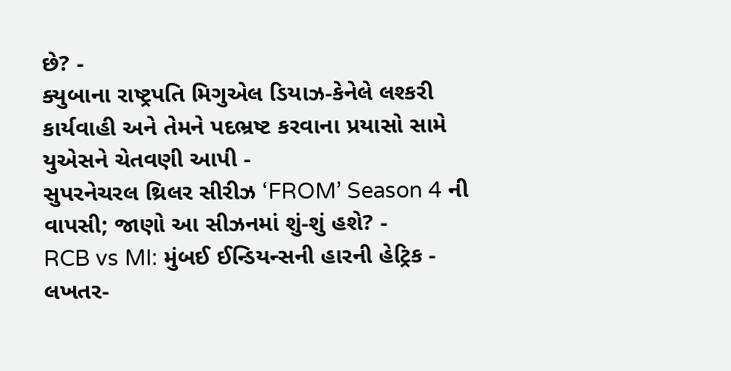છે? -
ક્યુબાના રાષ્ટ્રપતિ મિગુએલ ડિયાઝ-કેનેલે લશ્કરી કાર્યવાહી અને તેમને પદભ્રષ્ટ કરવાના પ્રયાસો સામે યુએસને ચેતવણી આપી -
સુપરનેચરલ થ્રિલર સીરીઝ ‘FROM’ Season 4 ની વાપસી; જાણો આ સીઝનમાં શું-શું હશે? -
RCB vs MI: મુંબઈ ઈન્ડિયન્સની હારની હેટ્રિક -
લખતર-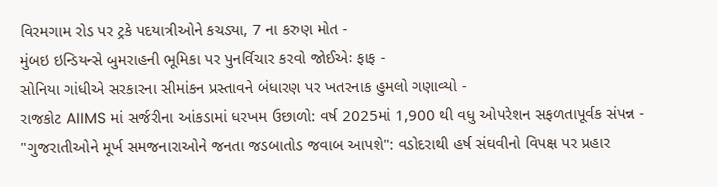વિરમગામ રોડ પર ટ્રકે પદયાત્રીઓને કચડ્યા, 7 ના કરુણ મોત -
મુંબઇ ઇન્ડિયન્સે બુમરાહની ભૂમિકા પર પુનર્વિચાર કરવો જોઈએઃ ફાફ -
સોનિયા ગાંધીએ સરકારના સીમાંકન પ્રસ્તાવને બંધારણ પર ખતરનાક હુમલો ગણાવ્યો -
રાજકોટ AIIMS માં સર્જરીના આંકડામાં ધરખમ ઉછાળો: વર્ષ 2025માં 1,900 થી વધુ ઓપરેશન સફળતાપૂર્વક સંપન્ન -
"ગુજરાતીઓને મૂર્ખ સમજનારાઓને જનતા જડબાતોડ જવાબ આપશે": વડોદરાથી હર્ષ સંઘવીનો વિપક્ષ પર પ્રહાર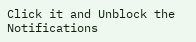Click it and Unblock the Notifications